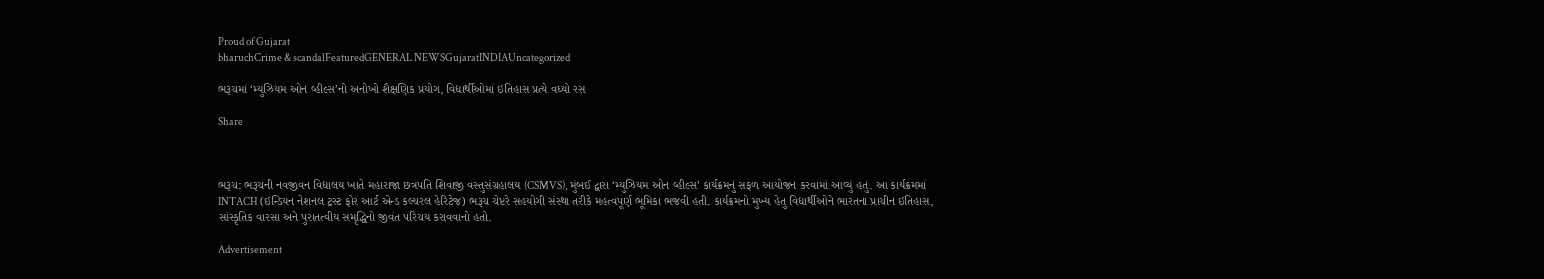Proud of Gujarat
bharuchCrime & scandalFeaturedGENERAL NEWSGujaratINDIAUncategorized

ભરૂચમાં ‘મ્યુઝિયમ ઓન વ્હીલ્સ’નો અનોખો શૈક્ષણિક પ્રયોગ, વિદ્યાર્થીઓમાં ઇતિહાસ પ્રત્યે વધ્યો રસ

Share



ભરૂચ: ભરૂચની નવજીવન વિદ્યાલય ખાતે મહારાજા છત્રપતિ શિવાજી વસ્તુસંગ્રહાલય (CSMVS), મુંબઈ દ્વારા ‘મ્યુઝિયમ ઓન વ્હીલ્સ’ કાર્યક્રમનું સફળ આયોજન કરવામાં આવ્યું હતું. આ કાર્યક્રમમાં INTACH (ઇન્ડિયન નેશનલ ટ્રસ્ટ ફોર આર્ટ એન્ડ કલ્ચરલ હેરિટેજ) ભરૂચ ચેપ્ટરે સહયોગી સંસ્થા તરીકે મહત્વપૂર્ણ ભૂમિકા ભજવી હતી. કાર્યક્રમનો મુખ્ય હેતુ વિદ્યાર્થીઓને ભારતના પ્રાચીન ઇતિહાસ, સાંસ્કૃતિક વારસા અને પુરાતત્વીય સમૃદ્ધિનો જીવંત પરિચય કરાવવાનો હતો.

Advertisement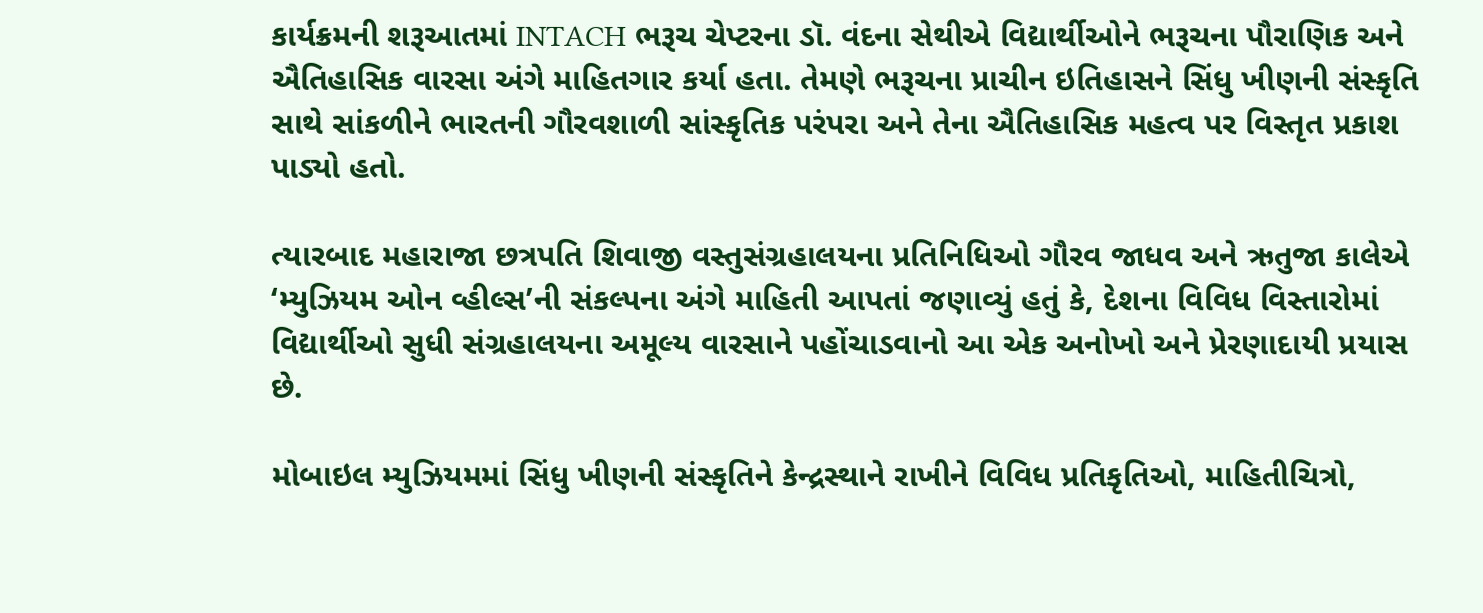કાર્યક્રમની શરૂઆતમાં INTACH ભરૂચ ચેપ્ટરના ડૉ. વંદના સેથીએ વિદ્યાર્થીઓને ભરૂચના પૌરાણિક અને ઐતિહાસિક વારસા અંગે માહિતગાર કર્યા હતા. તેમણે ભરૂચના પ્રાચીન ઇતિહાસને સિંધુ ખીણની સંસ્કૃતિ સાથે સાંકળીને ભારતની ગૌરવશાળી સાંસ્કૃતિક પરંપરા અને તેના ઐતિહાસિક મહત્વ પર વિસ્તૃત પ્રકાશ પાડ્યો હતો.

ત્યારબાદ મહારાજા છત્રપતિ શિવાજી વસ્તુસંગ્રહાલયના પ્રતિનિધિઓ ગૌરવ જાધવ અને ઋતુજા કાલેએ ‘મ્યુઝિયમ ઓન વ્હીલ્સ’ની સંકલ્પના અંગે માહિતી આપતાં જણાવ્યું હતું કે, દેશના વિવિધ વિસ્તારોમાં વિદ્યાર્થીઓ સુધી સંગ્રહાલયના અમૂલ્ય વારસાને પહોંચાડવાનો આ એક અનોખો અને પ્રેરણાદાયી પ્રયાસ છે.

મોબાઇલ મ્યુઝિયમમાં સિંધુ ખીણની સંસ્કૃતિને કેન્દ્રસ્થાને રાખીને વિવિધ પ્રતિકૃતિઓ, માહિતીચિત્રો,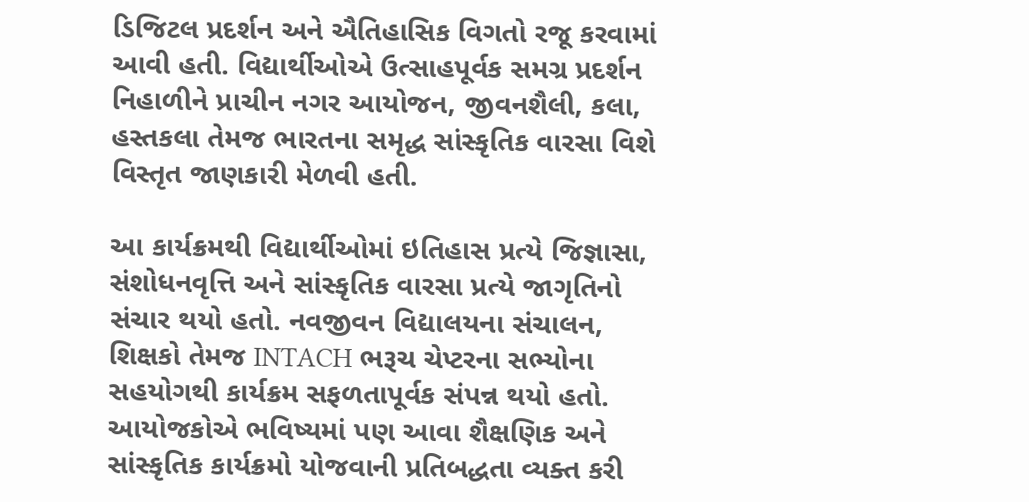ડિજિટલ પ્રદર્શન અને ઐતિહાસિક વિગતો રજૂ કરવામાં આવી હતી. વિદ્યાર્થીઓએ ઉત્સાહપૂર્વક સમગ્ર પ્રદર્શન નિહાળીને પ્રાચીન નગર આયોજન, જીવનશૈલી, કલા, હસ્તકલા તેમજ ભારતના સમૃદ્ધ સાંસ્કૃતિક વારસા વિશે વિસ્તૃત જાણકારી મેળવી હતી.

આ કાર્યક્રમથી વિદ્યાર્થીઓમાં ઇતિહાસ પ્રત્યે જિજ્ઞાસા, સંશોધનવૃત્તિ અને સાંસ્કૃતિક વારસા પ્રત્યે જાગૃતિનો સંચાર થયો હતો. નવજીવન વિદ્યાલયના સંચાલન, શિક્ષકો તેમજ INTACH ભરૂચ ચેપ્ટરના સભ્યોના સહયોગથી કાર્યક્રમ સફળતાપૂર્વક સંપન્ન થયો હતો. આયોજકોએ ભવિષ્યમાં પણ આવા શૈક્ષણિક અને સાંસ્કૃતિક કાર્યક્રમો યોજવાની પ્રતિબદ્ધતા વ્યક્ત કરી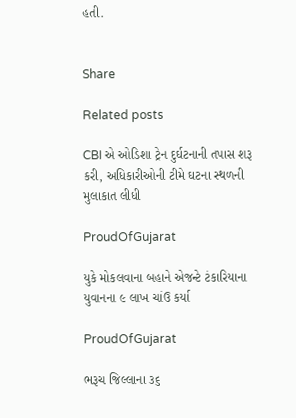હતી.


Share

Related posts

CBI એ ઓડિશા ટ્રેન દુર્ઘટનાની તપાસ શરૂ કરી, અધિકારીઓની ટીમે ઘટના સ્થળની મુલાકાત લીધી

ProudOfGujarat

યુકે મોકલવાના બહાને એજન્ટે ટંકારિયાના યુવાનના ૯ લાખ ચાંઉ કર્યા

ProudOfGujarat

ભરૂચ જિલ્લાના ૩૬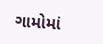ગામોમાં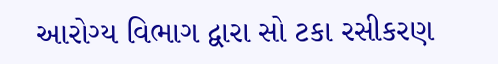આરોગ્ય વિભાગ દ્વારા સો ટકા રસીકરણ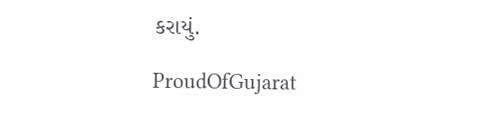કરાયું.

ProudOfGujarat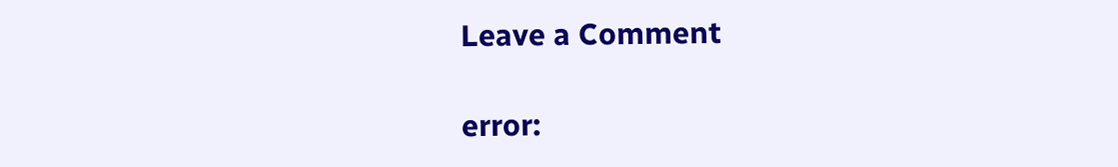Leave a Comment

error: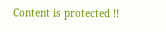Content is protected !!